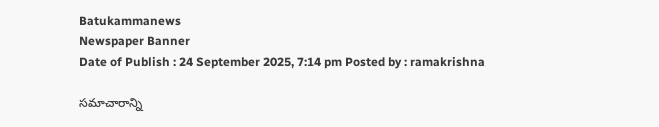Batukammanews
Newspaper Banner
Date of Publish : 24 September 2025, 7:14 pm Posted by : ramakrishna

సమాచారాన్ని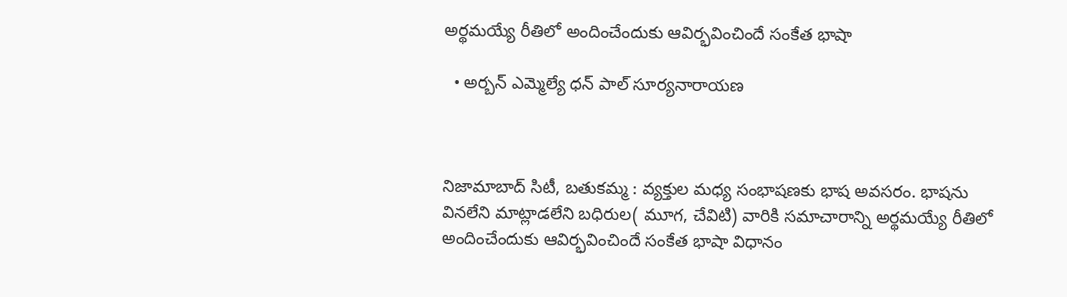అర్థమయ్యే రీతిలో అందించేందుకు ఆవిర్భవించిందే సంకేత భాషా

  • అర్బన్ ఎమ్మెల్యే ధన్ పాల్ సూర్యనారాయణ



నిజామాబాద్ సిటీ, బతుకమ్మ : వ్యక్తుల మధ్య సంభాషణకు భాష అవసరం. భాషను వినలేని మాట్లాడలేని బధిరుల( మూగ, చేవిటి) వారికి సమాచారాన్ని అర్థమయ్యే రీతిలో అందించేందుకు ఆవిర్భవించిందే సంకేత భాషా విధానం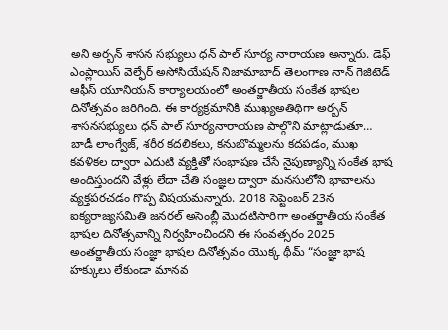అని అర్బన్ శాసన సభ్యులు ధన్ పాల్ సూర్య నారాయణ అన్నారు. డెఫ్ ఎంప్లాయిస్ వెల్ఫేర్ అసోసియేషన్ నిజామాబాద్ తెలంగాణ నాన్ గెజిటెడ్ ఆఫీస్ యూనియన్ కార్యాలయంలో అంతర్జాతీయ సంకేత భాషల దినోత్సవం జరిగింది. ఈ కార్యక్రమానికి ముఖ్యఅతిథిగా అర్బన్ శాసనసభ్యులు ధన్ పాల్ సూర్యనారాయణ పాల్గొని మాట్లాడుతూ… బాడీ లాంగ్వేజ్, శరీర కదలికలు, కనుబొమ్మలను కదపడం, ముఖ కవళికల ద్వారా ఎదుటి వ్యక్తితో సంభాషణ చేసే నైపుణ్యాన్ని సంకేత భాష అందిస్తుందని వేళ్లు లేదా చేతి సంజ్ఞల ద్వారా మనసులోని భావాలను వ్యక్తపరచడం గొప్ప విషయమన్నారు. 2018 సెప్టెంబర్ 23న ఐక్యరాజ్యసమితి జనరల్ అసెంబ్లీ మొదటిసారిగా అంతర్జాతీయ సంకేత భాషల దినోత్సవాన్ని నిర్వహించిందని ఈ సంవత్సరం 2025 అంతర్జాతీయ సంజ్ఞా భాషల దినోత్సవం యొక్క థీమ్ “సంజ్ఞా భాష హక్కులు లేకుండా మానవ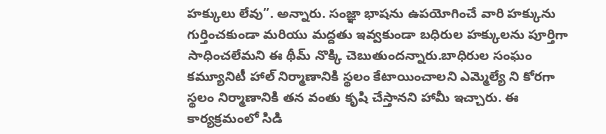హక్కులు లేవు”. అన్నారు. సంజ్ఞా భాషను ఉపయోగించే వారి హక్కును గుర్తించకుండా మరియు మద్దతు ఇవ్వకుండా బధిరుల హక్కులను పూర్తిగా సాధించలేమని ఈ థీమ్ నొక్కి చెబుతుందన్నారు.బాధిరుల సంఘం కమ్యూనిటీ హాల్ నిర్మాణానికి స్థలం కేటాయించాలని ఎమ్మెల్యే ని కోరగా స్థలం నిర్మాణానికి తన వంతు కృషి చేస్తానని హామీ ఇచ్చారు. ఈ కార్యక్రమంలో సిడి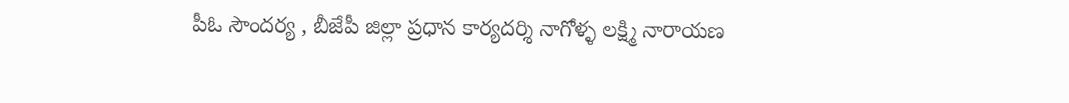పీఓ సౌందర్య , బీజేపీ జిల్లా ప్రధాన కార్యదర్శి నాగోళ్ళ లక్ష్మి నారాయణ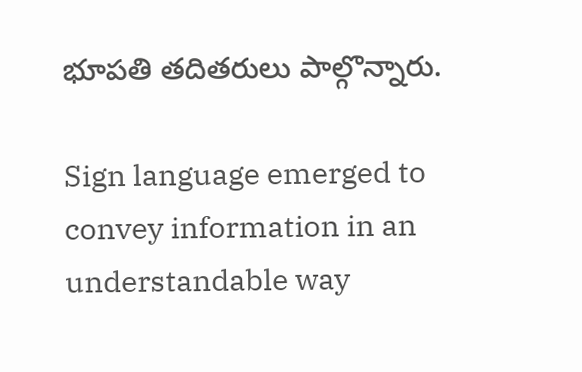భూపతి తదితరులు పాల్గొన్నారు.

Sign language emerged to convey information in an understandable way